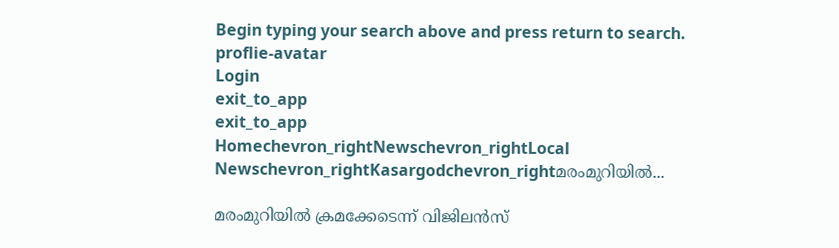Begin typing your search above and press return to search.
proflie-avatar
Login
exit_to_app
exit_to_app
Homechevron_rightNewschevron_rightLocal Newschevron_rightKasargodchevron_rightമരംമുറിയിൽ...

മരംമുറിയിൽ ക്രമക്കേടെന്ന് വിജിലൻസ്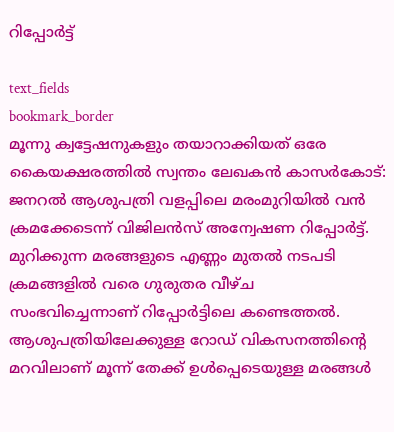റിപ്പോർട്ട്

text_fields
bookmark_border
മൂന്നു ക്വട്ടേഷനുകളും തയാറാക്കിയത് ഒരേ കൈയക്ഷരത്തിൽ സ്വന്തം ലേഖകൻ കാസര്‍കോട്: ജനറല്‍ ആശുപത്രി വളപ്പിലെ മരംമുറിയില്‍ വൻ ക്രമക്കേടെന്ന് വിജിലൻസ് അന്വേഷണ റിപ്പോർട്ട്. മുറിക്കുന്ന മരങ്ങളുടെ എണ്ണം മുതൽ നടപടി ക്രമങ്ങളിൽ വരെ ഗുരുതര വീഴ്ച സംഭവിച്ചെന്നാണ് റിപ്പോർട്ടിലെ കണ്ടെത്തൽ. ആശുപത്രിയിലേക്കുള്ള റോഡ് വികസനത്തിന്റെ മറവിലാണ് മൂന്ന് തേക്ക് ഉൾപ്പെടെയുള്ള മരങ്ങൾ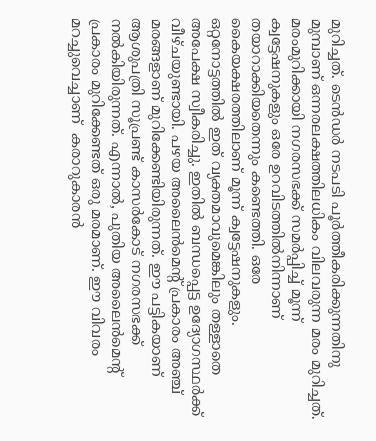മുറിച്ചത്. ടെൻഡർ നടപടി പൂർത്തീകരിക്കുന്നതിനു മുമ്പാണ് ഒന്നരലക്ഷത്തിലധികം വിലവരുന്ന മരം മുറിച്ചത്. മരംമുറിക്കായി നഗരസഭക്ക് സമർപ്പിച്ച് മൂന്ന് ക്വട്ടേഷനുകളും ഒരേ ഉറവിടത്തിൽനിന്നാണ് തയാറാക്കിയതെന്നും കണ്ടെത്തി. ഒരേ കൈയക്ഷരത്തിലാണ് മൂന്ന് ക്വട്ടേഷനുകളും. ഒറ്റനോട്ടത്തിൽ ഇത് വ്യക്തമാവുമെങ്കിലും തള്ളാതെ അപേക്ഷ സ്വീകരിച്ചു. ഇതിൽ ബന്ധപ്പെട്ട ഉദ്യോഗസ്ഥർക്ക് വീഴ്ചയുണ്ടായി. പഴയ അലൈന്‍മെന്‍റ് പ്രകാരം അഞ്ച് മരങ്ങളാണ് മുറിക്കേണ്ടിയിരുന്നത്. ഈ പട്ടികയാണ് ആശുപത്രി സൂപ്രണ്ട് കാസര്‍കോട് നഗരസഭക്ക് നല്‍കിയിരുന്നത്. എന്നാല്‍, പുതിയ അലൈന്‍മെന്‍റ് പ്രകാരം മുറിക്കേണ്ടത് ഒരു മരമാണ്. ഈ വിവരം മറച്ചുവെച്ചാണ്  കരാറുകാരന്‍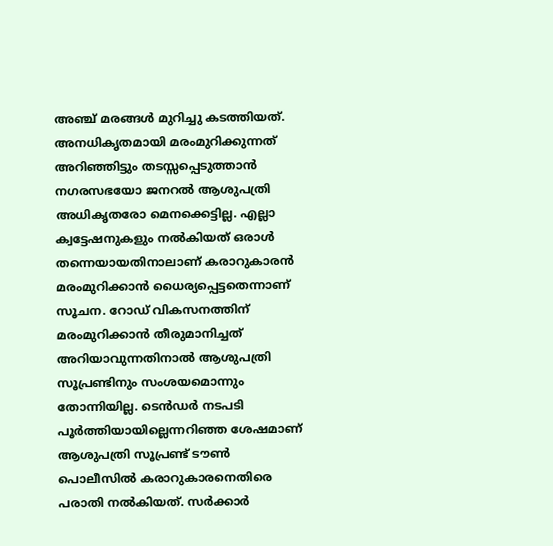അഞ്ച് മരങ്ങള്‍ മുറിച്ചു കടത്തിയത്. അനധികൃതമായി മരംമുറിക്കുന്നത് അറിഞ്ഞിട്ടും തടസ്സപ്പെടുത്താൻ നഗരസഭയോ ജനറൽ ആശുപത്രി അധികൃതരോ മെനക്കെട്ടില്ല. എല്ലാ ക്വട്ടേഷനുകളും നൽകിയത് ഒരാൾ തന്നെയായതിനാലാണ് കരാറുകാരൻ മരംമുറിക്കാൻ ധൈര്യപ്പെട്ടതെന്നാണ് സൂചന. റോഡ് വികസനത്തിന് മരംമുറിക്കാൻ തീരുമാനിച്ചത് അറിയാവുന്നതിനാൽ ആശുപത്രി സൂപ്രണ്ടിനും സംശയമൊന്നും തോന്നിയില്ല. ടെൻഡർ നടപടി പൂർത്തിയായില്ലെന്നറിഞ്ഞ ശേഷമാണ് ആശുപത്രി സൂപ്രണ്ട് ടൗൺ പൊലീസിൽ കരാറുകാരനെതിരെ പരാതി നൽകിയത്. സർക്കാർ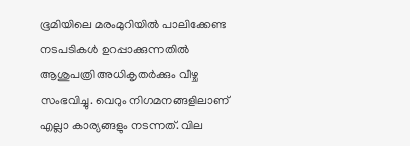ഭൂമിയിലെ മരംമുറിയിൽ പാലിക്കേണ്ട നടപടികൾ ഉറപ്പാക്കുന്നതിൽ ആശുപത്രി അധികൃതർക്കും വീഴ്ച സംഭവിച്ചു. വെറും നിഗമനങ്ങളിലാണ് എല്ലാ കാര്യങ്ങളും നടന്നത്. വില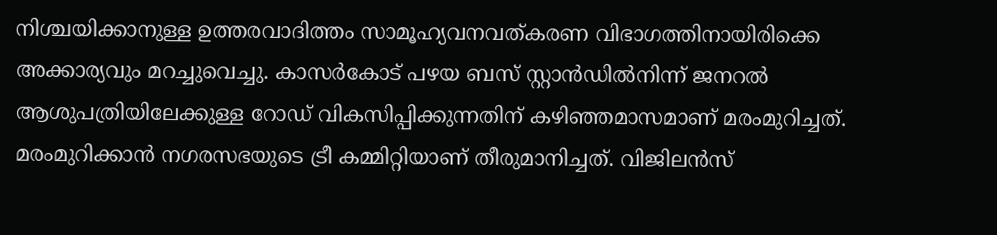നിശ്ചയിക്കാനുള്ള ഉത്തരവാദിത്തം സാമൂഹ്യവനവത്കരണ വിഭാഗത്തിനായിരിക്കെ അക്കാര്യവും മറച്ചുവെച്ചു. കാസർകോട് പഴയ ബസ് സ്റ്റാന്‍ഡില്‍നിന്ന് ജനറല്‍ ആശുപത്രിയിലേക്കുള്ള റോഡ് വികസിപ്പിക്കുന്നതിന് കഴിഞ്ഞമാസമാണ് മരംമുറിച്ചത്. മരംമുറിക്കാൻ നഗരസഭയുടെ ട്രീ കമ്മിറ്റിയാണ് തീരുമാനിച്ചത്. വിജിലന്‍സ്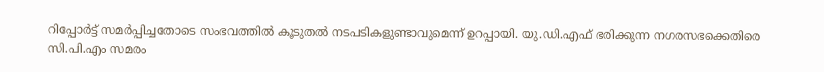റിപ്പോർട്ട് സമർപ്പിച്ചതോടെ സംഭവത്തിൽ കൂടുതൽ നടപടികളുണ്ടാവുമെന്ന് ഉറപ്പായി. യു.ഡി.എഫ് ഭരിക്കുന്ന നഗരസഭക്കെതിരെ സി.പി.എം സമരം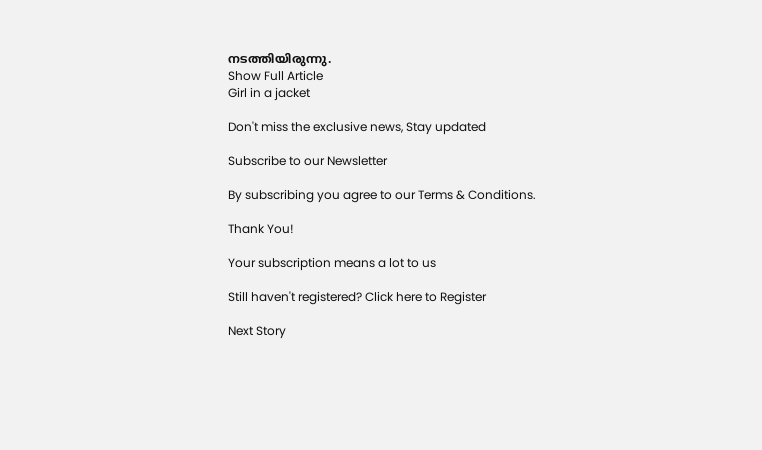നടത്തിയിരുന്നു.
Show Full Article
Girl in a jacket

Don't miss the exclusive news, Stay updated

Subscribe to our Newsletter

By subscribing you agree to our Terms & Conditions.

Thank You!

Your subscription means a lot to us

Still haven't registered? Click here to Register

Next Story